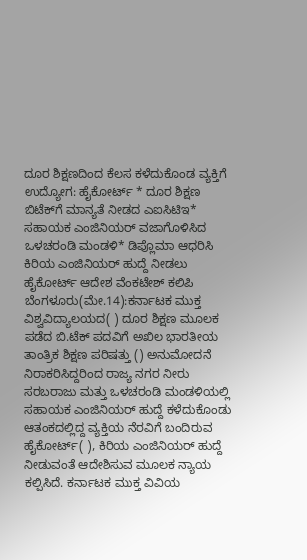ದೂರ ಶಿಕ್ಷಣದಿಂದ ಕೆಲಸ ಕಳೆದುಕೊಂಡ ವ್ಯಕ್ತಿಗೆ ಉದ್ಯೋಗ: ಹೈಕೋರ್ಟ್‌ * ದೂರ ಶಿಕ್ಷಣ ಬಿಟೆಕ್‌ಗೆ ಮಾನ್ಯತೆ ನೀಡದ ಎಐಸಿಟಿಇ* ಸಹಾಯಕ ಎಂಜಿನಿಯರ್‌ ವಜಾಗೊಳಿಸಿದ ಒಳಚರಂಡಿ ಮಂಡಳಿ* ಡಿಪ್ಲೊಮಾ ಆಧರಿಸಿ ಕಿರಿಯ ಎಂಜಿನಿಯರ್‌ ಹುದ್ದೆ ನೀಡಲು ಹೈಕೋರ್ಟ್‌ ಆದೇಶ ವೆಂಕಟೇಶ್‌ ಕಲಿಪಿ ಬೆಂಗಳೂರು(ಮೇ.14):ಕರ್ನಾಟಕ ಮುಕ್ತ ವಿಶ್ವವಿದ್ಯಾಲಯದ( ) ದೂರ ಶಿಕ್ಷಣ ಮೂಲಕ ಪಡೆದ ಬಿ.ಟೆಕ್‌ ಪದವಿಗೆ ಅಖಿಲ ಭಾರತೀಯ ತಾಂತ್ರಿಕ ಶಿಕ್ಷಣ ಪರಿಷತ್ತು () ಅನುಮೋದನೆ ನಿರಾಕರಿಸಿದ್ದರಿಂದ ರಾಜ್ಯ ನಗರ ನೀರು ಸರಬರಾಜು ಮತ್ತು ಒಳಚರಂಡಿ ಮಂಡಳಿಯಲ್ಲಿ ಸಹಾಯಕ ಎಂಜಿನಿಯರ್‌ ಹುದ್ದೆ ಕಳೆದುಕೊಂಡು ಆತಂಕದಲ್ಲಿದ್ದ ವ್ಯಕ್ತಿಯ ನೆರವಿಗೆ ಬಂದಿರುವ ಹೈಕೋರ್ಟ್‌( ), ಕಿರಿಯ ಎಂಜಿನಿಯರ್‌ ಹುದ್ದೆ ನೀಡುವಂತೆ ಆದೇಶಿಸುವ ಮೂಲಕ ನ್ಯಾಯ ಕಲ್ಪಿಸಿದೆ. ಕರ್ನಾಟಕ ಮುಕ್ತ ವಿವಿಯ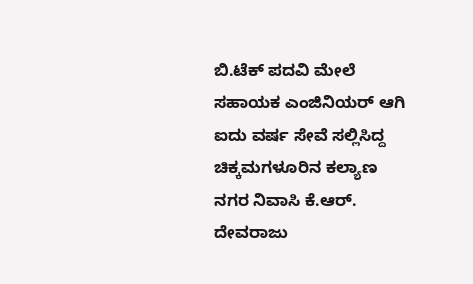ಬಿ.ಟೆಕ್‌ ಪದವಿ ಮೇಲೆ ಸಹಾಯಕ ಎಂಜಿನಿಯರ್‌ ಆಗಿ ಐದು ವರ್ಷ ಸೇವೆ ಸಲ್ಲಿಸಿದ್ದ ಚಿಕ್ಕಮಗಳೂರಿನ ಕಲ್ಯಾಣ ನಗರ ನಿವಾಸಿ ಕೆ.ಆರ್‌. ದೇವರಾಜು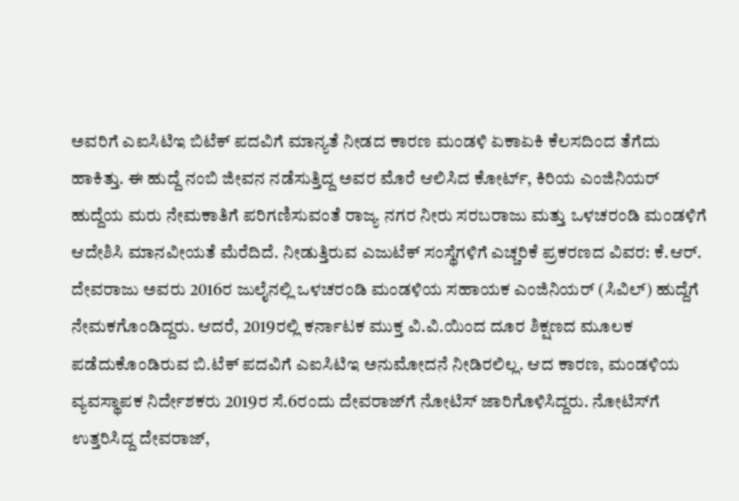ಅವರಿಗೆ ಎಐಸಿಟಿಇ ಬಿಟೆಕ್‌ ಪದವಿಗೆ ಮಾನ್ಯತೆ ನೀಡದ ಕಾರಣ ಮಂಡಳಿ ಏಕಾಏಕಿ ಕೆಲಸದಿಂದ ತೆಗೆದು ಹಾಕಿತ್ತು. ಈ ಹುದ್ದೆ ನಂಬಿ ಜೀವನ ನಡೆಸುತ್ತಿದ್ದ ಅವರ ಮೊರೆ ಆಲಿಸಿದ ಕೋರ್ಟ್‌, ಕಿರಿಯ ಎಂಜಿನಿಯರ್‌ ಹುದ್ದೆಯ ಮರು ನೇಮಕಾತಿಗೆ ಪರಿಗಣಿಸುವಂತೆ ರಾಜ್ಯ ನಗರ ನೀರು ಸರಬರಾಜು ಮತ್ತು ಒಳಚರಂಡಿ ಮಂಡಳಿಗೆ ಆದೇಶಿಸಿ ಮಾನವೀಯತೆ ಮೆರೆದಿದೆ. ನೀಡುತ್ತಿರುವ ಎಜುಟೆಕ್ ಸಂಸ್ಥೆಗಳಿಗೆ ಎಚ್ಚರಿಕೆ ಪ್ರಕರಣದ ವಿವರ: ಕೆ.ಆರ್‌. ದೇವರಾಜು ಅವರು 2016ರ ಜುಲೈನಲ್ಲಿ ಒಳಚರಂಡಿ ಮಂಡಳಿಯ ಸಹಾಯಕ ಎಂಜಿನಿಯರ್‌ (ಸಿವಿಲ್‌) ಹುದ್ದೆಗೆ ನೇಮಕಗೊಂಡಿದ್ದರು. ಆದರೆ, 2019ರಲ್ಲಿ ಕರ್ನಾಟಕ ಮುಕ್ತ ವಿ.ವಿ.ಯಿಂದ ದೂರ ಶಿಕ್ಷಣದ ಮೂಲಕ ಪಡೆದುಕೊಂಡಿರುವ ಬಿ.ಟೆಕ್‌ ಪದವಿಗೆ ಎಐಸಿಟಿಇ ಅನುಮೋದನೆ ನೀಡಿರಲಿಲ್ಲ. ಆದ ಕಾರಣ, ಮಂಡಳಿಯ ವ್ಯವಸ್ಥಾಪಕ ನಿರ್ದೇಶಕರು 2019ರ ಸೆ.6ರಂದು ದೇವರಾಜ್‌ಗೆ ನೋಟಿಸ್‌ ಜಾರಿಗೊಳಿಸಿದ್ದರು. ನೋಟಿಸ್‌ಗೆ ಉತ್ತರಿಸಿದ್ದ ದೇವರಾಜ್‌,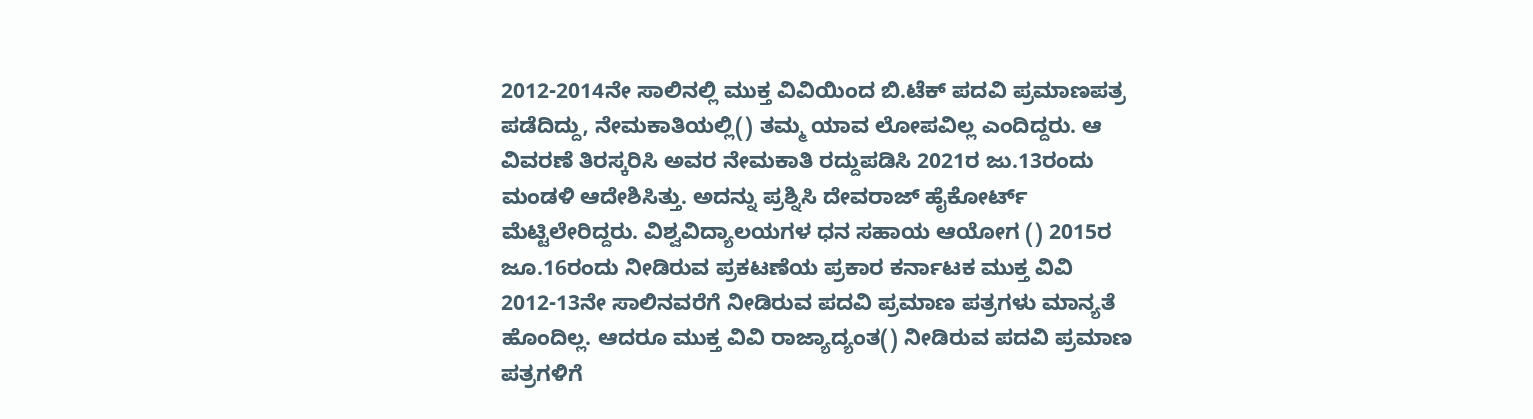2012-2014ನೇ ಸಾಲಿನಲ್ಲಿ ಮುಕ್ತ ವಿವಿಯಿಂದ ಬಿ.ಟೆಕ್‌ ಪದವಿ ಪ್ರಮಾಣಪತ್ರ ಪಡೆದಿದ್ದು, ನೇಮಕಾತಿಯಲ್ಲಿ() ತಮ್ಮ ಯಾವ ಲೋಪವಿಲ್ಲ ಎಂದಿದ್ದರು. ಆ ವಿವರಣೆ ತಿರಸ್ಕರಿಸಿ ಅವರ ನೇಮಕಾತಿ ರದ್ದುಪಡಿಸಿ 2021ರ ಜು.13ರಂದು ಮಂಡಳಿ ಆದೇಶಿಸಿತ್ತು. ಅದನ್ನು ಪ್ರಶ್ನಿಸಿ ದೇವರಾಜ್‌ ಹೈಕೋರ್ಟ್‌ ಮೆಟ್ಟಿಲೇರಿದ್ದರು. ವಿಶ್ವವಿದ್ಯಾಲಯಗಳ ಧನ ಸಹಾಯ ಆಯೋಗ () 2015ರ ಜೂ.16ರಂದು ನೀಡಿರುವ ಪ್ರಕಟಣೆಯ ಪ್ರಕಾರ ಕರ್ನಾಟಕ ಮುಕ್ತ ವಿವಿ 2012-13ನೇ ಸಾಲಿನವರೆಗೆ ನೀಡಿರುವ ಪದವಿ ಪ್ರಮಾಣ ಪತ್ರಗಳು ಮಾನ್ಯತೆ ಹೊಂದಿಲ್ಲ. ಆದರೂ ಮುಕ್ತ ವಿವಿ ರಾಜ್ಯಾದ್ಯಂತ() ನೀಡಿರುವ ಪದವಿ ಪ್ರಮಾಣ ಪತ್ರಗಳಿಗೆ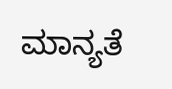ಮಾನ್ಯತೆ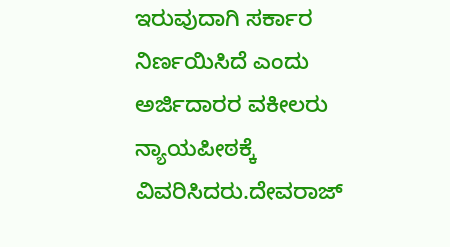ಇರುವುದಾಗಿ ಸರ್ಕಾರ ನಿರ್ಣಯಿಸಿದೆ ಎಂದು ಅರ್ಜಿದಾರರ ವಕೀಲರು ನ್ಯಾಯಪೀಠಕ್ಕೆ ವಿವರಿಸಿದರು.ದೇವರಾಜ್‌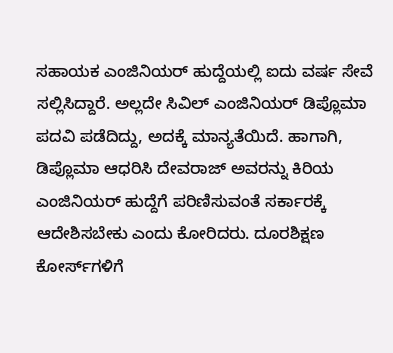ಸಹಾಯಕ ಎಂಜಿನಿಯರ್‌ ಹುದ್ದೆಯಲ್ಲಿ ಐದು ವರ್ಷ ಸೇವೆ ಸಲ್ಲಿಸಿದ್ದಾರೆ. ಅಲ್ಲದೇ ಸಿವಿಲ್‌ ಎಂಜಿನಿಯರ್‌ ಡಿಪ್ಲೊಮಾ ಪದವಿ ಪಡೆದಿದ್ದು, ಅದಕ್ಕೆ ಮಾನ್ಯತೆಯಿದೆ. ಹಾಗಾಗಿ, ಡಿಪ್ಲೊಮಾ ಆಧರಿಸಿ ದೇವರಾಜ್‌ ಅವರನ್ನು ಕಿರಿಯ ಎಂಜಿನಿಯರ್‌ ಹುದ್ದೆಗೆ ಪರಿಣಿಸುವಂತೆ ಸರ್ಕಾರಕ್ಕೆ ಆದೇಶಿಸಬೇಕು ಎಂದು ಕೋರಿದರು. ದೂರಶಿಕ್ಷಣ ಕೋರ್ಸ್‌ಗಳಿಗೆ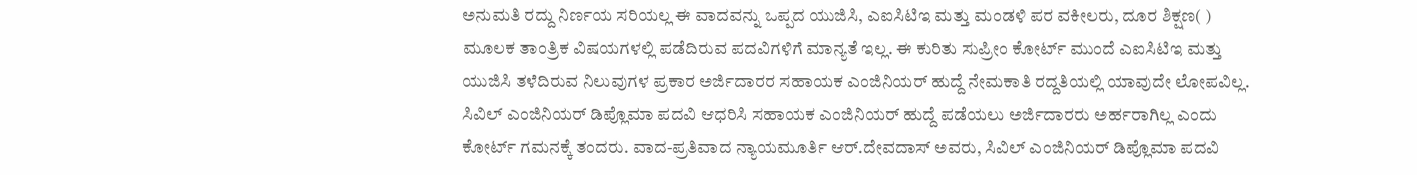ಅನುಮತಿ ರದ್ದು ನಿರ್ಣಯ ಸರಿಯಲ್ಲ ಈ ವಾದವನ್ನು ಒಪ್ಪದ ಯುಜಿಸಿ, ಎಐಸಿಟಿಇ ಮತ್ತು ಮಂಡಳಿ ಪರ ವಕೀಲರು, ದೂರ ಶಿಕ್ಷಣ( ) ಮೂಲಕ ತಾಂತ್ರಿಕ ವಿಷಯಗಳಲ್ಲಿ ಪಡೆದಿರುವ ಪದವಿಗಳಿಗೆ ಮಾನ್ಯತೆ ಇಲ್ಲ. ಈ ಕುರಿತು ಸುಪ್ರೀಂ ಕೋರ್ಟ್‌ ಮುಂದೆ ಎಐಸಿಟಿಇ ಮತ್ತು ಯುಜಿಸಿ ತಳೆದಿರುವ ನಿಲುವುಗಳ ಪ್ರಕಾರ ಅರ್ಜಿದಾರರ ಸಹಾಯಕ ಎಂಜಿನಿಯರ್‌ ಹುದ್ದೆ ನೇಮಕಾತಿ ರದ್ದತಿಯಲ್ಲಿ ಯಾವುದೇ ಲೋಪವಿಲ್ಲ. ಸಿವಿಲ್‌ ಎಂಜಿನಿಯರ್‌ ಡಿಪ್ಲೊಮಾ ಪದವಿ ಆಧರಿಸಿ ಸಹಾಯಕ ಎಂಜಿನಿಯರ್‌ ಹುದ್ದೆ ಪಡೆಯಲು ಅರ್ಜಿದಾರರು ಅರ್ಹರಾಗಿಲ್ಲ ಎಂದು ಕೋರ್ಟ್‌ ಗಮನಕ್ಕೆ ತಂದರು. ವಾದ-ಪ್ರತಿವಾದ ನ್ಯಾಯಮೂರ್ತಿ ಆರ್‌.ದೇವದಾಸ್‌ ಅವರು, ಸಿವಿಲ್‌ ಎಂಜಿನಿಯರ್‌ ಡಿಪ್ಲೊಮಾ ಪದವಿ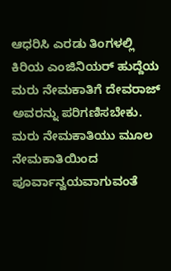ಆಧರಿಸಿ ಎರಡು ತಿಂಗಳಲ್ಲಿ ಕಿರಿಯ ಎಂಜಿನಿಯರ್‌ ಹುದ್ದೆಯ ಮರು ನೇಮಕಾತಿಗೆ ದೇವರಾಜ್‌ ಅವರನ್ನು ಪರಿಗಣಿಸಬೇಕು. ಮರು ನೇಮಕಾತಿಯು ಮೂಲ ನೇಮಕಾತಿಯಿಂದ ಪೂರ್ವಾನ್ವಯವಾಗುವಂತೆ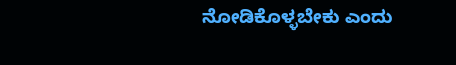ನೋಡಿಕೊಳ್ಳಬೇಕು ಎಂದು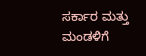ಸರ್ಕಾರ ಮತ್ತು ಮಂಡಳಿಗೆ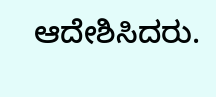ಆದೇಶಿಸಿದರು.